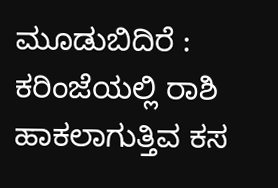ಮೂಡುಬಿದಿರೆ : ಕರಿಂಜೆಯಲ್ಲಿ ರಾಶಿ ಹಾಕಲಾಗುತ್ತಿವ ಕಸ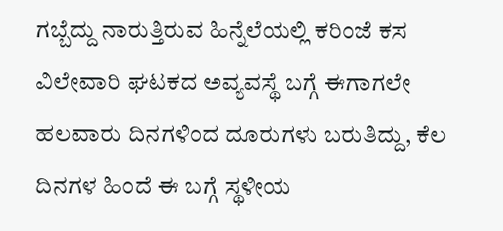ಗಬ್ಬೆದ್ದು ನಾರುತ್ತಿರುವ ಹಿನ್ನೆಲೆಯಲ್ಲಿ ಕರಿಂಜೆ ಕಸ ವಿಲೇವಾರಿ ಘಟಕದ ಅವ್ಯವಸ್ಥೆ ಬಗ್ಗೆ ಈಗಾಗಲೇ ಹಲವಾರು ದಿನಗಳಿಂದ ದೂರುಗಳು ಬರುತಿದ್ದು, ಕೆಲ ದಿನಗಳ ಹಿಂದೆ ಈ ಬಗ್ಗೆ ಸ್ಥಳೀಯ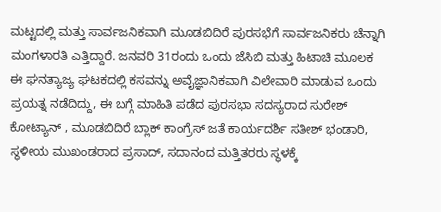ಮಟ್ಟದಲ್ಲಿ ಮತ್ತು ಸಾರ್ವಜನಿಕವಾಗಿ ಮೂಡಬಿದಿರೆ ಪುರಸಭೆಗೆ ಸಾರ್ವಜನಿಕರು ಚೆನ್ನಾಗಿ ಮಂಗಳಾರತಿ ಎತ್ತಿದ್ದಾರೆ. ಜನವರಿ 31ರಂದು ಒಂದು ಜೆಸಿಬಿ ಮತ್ತು ಹಿಟಾಚಿ ಮೂಲಕ ಈ ಘನತ್ಯಾಜ್ಯ ಘಟಕದಲ್ಲಿ ಕಸವನ್ನು ಅವೈಜ್ಞಾನಿಕವಾಗಿ ವಿಲೇವಾರಿ ಮಾಡುವ ಒಂದು ಪ್ರಯತ್ನ ನಡೆದಿದ್ದು, ಈ ಬಗ್ಗೆ ಮಾಹಿತಿ ಪಡೆದ ಪುರಸಭಾ ಸದಸ್ಯರಾದ ಸುರೇಶ್ ಕೋಟ್ಯಾನ್ , ಮೂಡಬಿದಿರೆ ಬ್ಲಾಕ್ ಕಾಂಗ್ರೆಸ್ ಜತೆ ಕಾರ್ಯದರ್ಶಿ ಸತೀಶ್ ಭಂಡಾರಿ, ಸ್ಥಳೀಯ ಮುಖಂಡರಾದ ಪ್ರಸಾದ್, ಸದಾನಂದ ಮತ್ತಿತರರು ಸ್ಥಳಕ್ಕೆ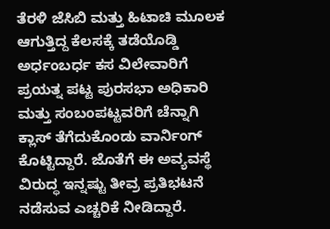ತೆರಳಿ ಜೆಸಿಬಿ ಮತ್ತು ಹಿಟಾಚಿ ಮೂಲಕ ಆಗುತ್ತಿದ್ದ ಕೆಲಸಕ್ಕೆ ತಡೆಯೊಡ್ಡಿ ಅರ್ಧಂಬರ್ಧ ಕಸ ವಿಲೇವಾರಿಗೆ ಪ್ರಯತ್ನ ಪಟ್ಟ ಪುರಸಭಾ ಅಧಿಕಾರಿ ಮತ್ತು ಸಂಬಂಪಟ್ಟವರಿಗೆ ಚೆನ್ನಾಗಿ ಕ್ಲಾಸ್ ತೆಗೆದುಕೊಂಡು ವಾರ್ನಿಂಗ್ ಕೊಟ್ಟಿದ್ದಾರೆ. ಜೊತೆಗೆ ಈ ಅವ್ಯವಸ್ಥೆ ವಿರುದ್ಧ ಇನ್ನಷ್ಟು ತೀವ್ರ ಪ್ರತಿಭಟನೆ ನಡೆಸುವ ಎಚ್ಚರಿಕೆ ನೀಡಿದ್ದಾರೆ.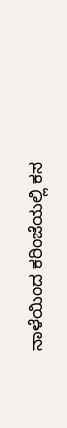ನಾಳೆಯಿಂದ ಕರಿಂಜೆಯಲ್ಲಿ ಕಸ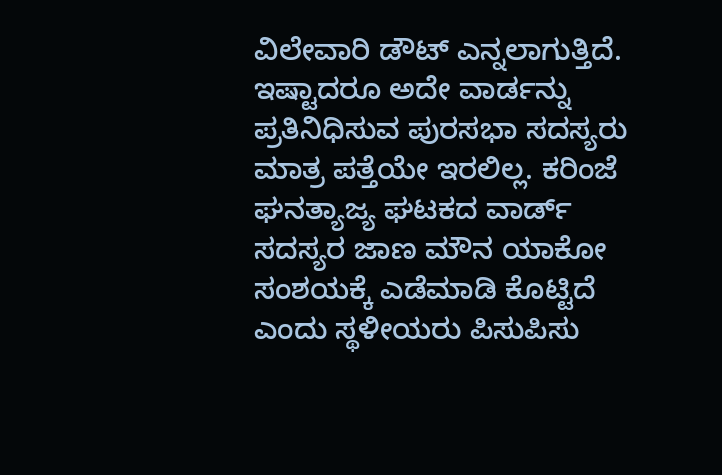ವಿಲೇವಾರಿ ಡೌಟ್ ಎನ್ನಲಾಗುತ್ತಿದೆ. ಇಷ್ಟಾದರೂ ಅದೇ ವಾರ್ಡನ್ನು ಪ್ರತಿನಿಧಿಸುವ ಪುರಸಭಾ ಸದಸ್ಯರು ಮಾತ್ರ ಪತ್ತೆಯೇ ಇರಲಿಲ್ಲ. ಕರಿಂಜೆ ಘನತ್ಯಾಜ್ಯ ಘಟಕದ ವಾರ್ಡ್ ಸದಸ್ಯರ ಜಾಣ ಮೌನ ಯಾಕೋ ಸಂಶಯಕ್ಕೆ ಎಡೆಮಾಡಿ ಕೊಟ್ಟಿದೆ ಎಂದು ಸ್ಥಳೀಯರು ಪಿಸುಪಿಸು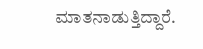ಮಾತನಾಡುತ್ತಿದ್ದಾರೆ.